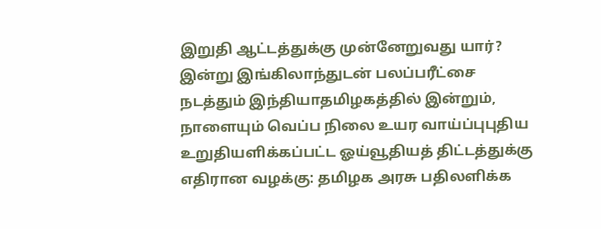இறுதி ஆட்டத்துக்கு முன்னேறுவது யார்? இன்று இங்கிலாந்துடன் பலப்பரீட்சை நடத்தும் இந்தியாதமிழகத்தில் இன்றும், நாளையும் வெப்ப நிலை உயர வாய்ப்புபுதிய உறுதியளிக்கப்பட்ட ஓய்வூதியத் திட்டத்துக்கு எதிரான வழக்கு: தமிழக அரசு பதிலளிக்க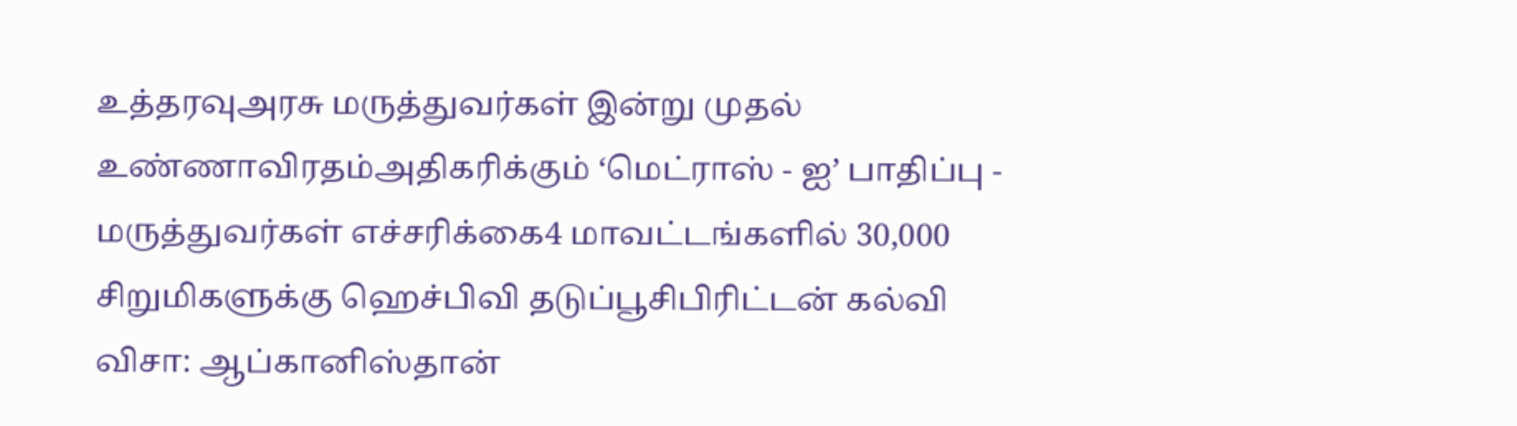உத்தரவுஅரசு மருத்துவர்கள் இன்று முதல் உண்ணாவிரதம்அதிகரிக்கும் ‘மெட்ராஸ் - ஐ’ பாதிப்பு - மருத்துவர்கள் எச்சரிக்கை4 மாவட்டங்களில் 30,000 சிறுமிகளுக்கு ஹெச்பிவி தடுப்பூசிபிரிட்டன் கல்வி விசா: ஆப்கானிஸ்தான்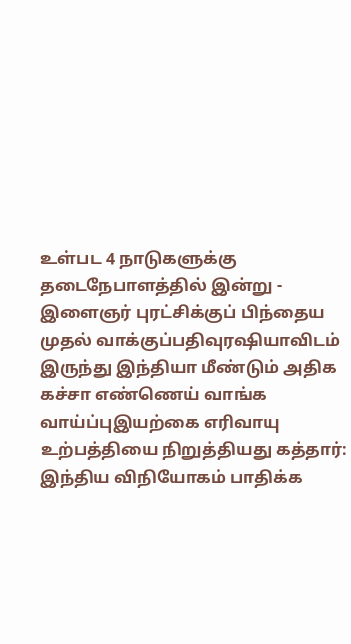உள்பட 4 நாடுகளுக்கு தடைநேபாளத்தில் இன்று - இளைஞர் புரட்சிக்குப் பிந்தைய முதல் வாக்குப்பதிவுரஷியாவிடம் இருந்து இந்தியா மீண்டும் அதிக கச்சா எண்ணெய் வாங்க வாய்ப்புஇயற்கை எரிவாயு உற்பத்தியை நிறுத்தியது கத்தார்: இந்திய விநியோகம் பாதிக்க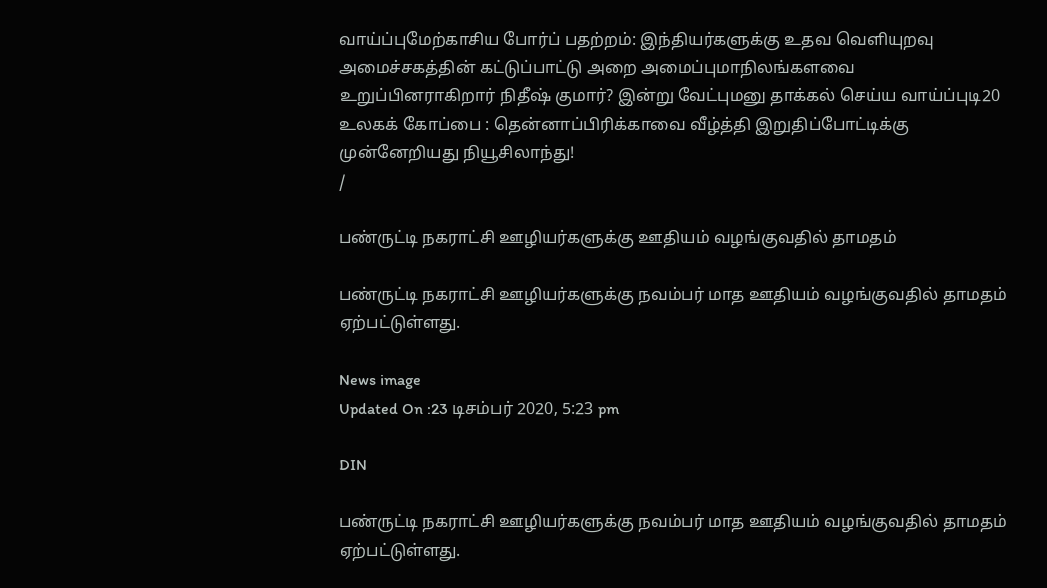வாய்ப்புமேற்காசிய போர்ப் பதற்றம்: இந்தியர்களுக்கு உதவ வெளியுறவு அமைச்சகத்தின் கட்டுப்பாட்டு அறை அமைப்புமாநிலங்களவை உறுப்பினராகிறார் நிதீஷ் குமார்? இன்று வேட்புமனு தாக்கல் செய்ய வாய்ப்புடி20 உலகக் கோப்பை : தென்னாப்பிரிக்காவை வீழ்த்தி இறுதிப்போட்டிக்கு முன்னேறியது நியூசிலாந்து!
/

பண்ருட்டி நகராட்சி ஊழியர்களுக்கு ஊதியம் வழங்குவதில் தாமதம்

பண்ருட்டி நகராட்சி ஊழியர்களுக்கு நவம்பர் மாத ஊதியம் வழங்குவதில் தாமதம் ஏற்பட்டுள்ளது.

News image
Updated On :23 டிசம்பர் 2020, 5:23 pm

DIN

பண்ருட்டி நகராட்சி ஊழியர்களுக்கு நவம்பர் மாத ஊதியம் வழங்குவதில் தாமதம் ஏற்பட்டுள்ளது.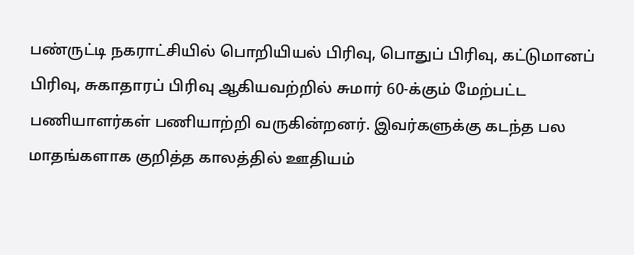பண்ருட்டி நகராட்சியில் பொறியியல் பிரிவு, பொதுப் பிரிவு, கட்டுமானப் பிரிவு, சுகாதாரப் பிரிவு ஆகியவற்றில் சுமார் 60-க்கும் மேற்பட்ட பணியாளர்கள் பணியாற்றி வருகின்றனர். இவர்களுக்கு கடந்த பல மாதங்களாக குறித்த காலத்தில் ஊதியம்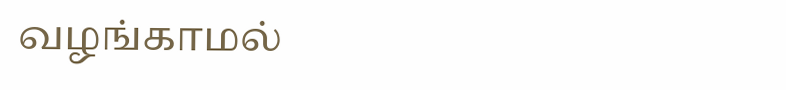வழங்காமல்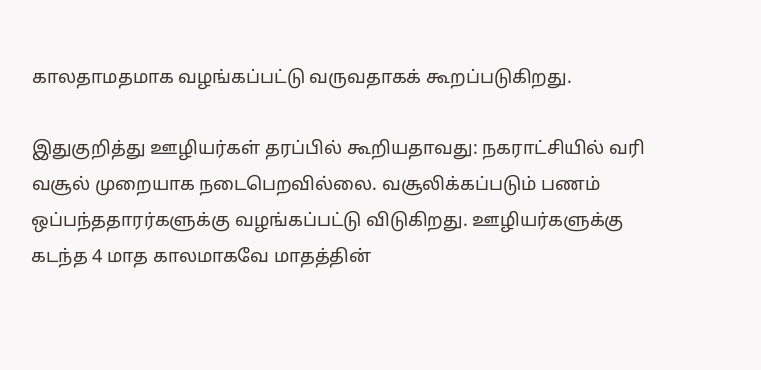காலதாமதமாக வழங்கப்பட்டு வருவதாகக் கூறப்படுகிறது.

இதுகுறித்து ஊழியர்கள் தரப்பில் கூறியதாவது: நகராட்சியில் வரி வசூல் முறையாக நடைபெறவில்லை. வசூலிக்கப்படும் பணம் ஒப்பந்ததாரர்களுக்கு வழங்கப்பட்டு விடுகிறது. ஊழியர்களுக்கு கடந்த 4 மாத காலமாகவே மாதத்தின்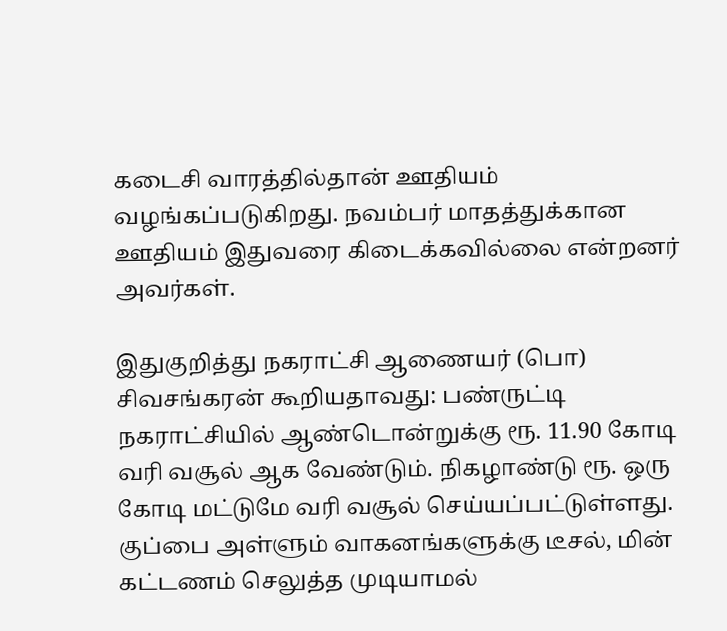கடைசி வாரத்தில்தான் ஊதியம் வழங்கப்படுகிறது. நவம்பர் மாதத்துக்கான ஊதியம் இதுவரை கிடைக்கவில்லை என்றனர் அவர்கள்.

இதுகுறித்து நகராட்சி ஆணையர் (பொ) சிவசங்கரன் கூறியதாவது: பண்ருட்டி நகராட்சியில் ஆண்டொன்றுக்கு ரூ. 11.90 கோடி வரி வசூல் ஆக வேண்டும். நிகழாண்டு ரூ. ஒரு கோடி மட்டுமே வரி வசூல் செய்யப்பட்டுள்ளது. குப்பை அள்ளும் வாகனங்களுக்கு டீசல், மின் கட்டணம் செலுத்த முடியாமல்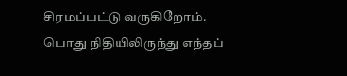சிரமப்பட்டு வருகிறோம். பொது நிதியிலிருந்து எந்தப்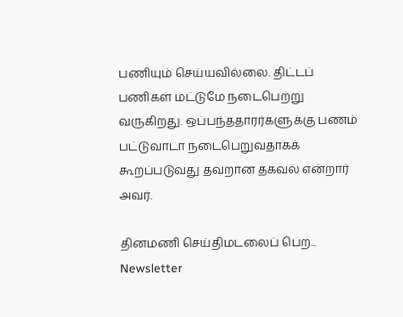பணியும் செய்யவில்லை. திட்டப் பணிகள் மட்டுமே நடைபெற்று வருகிறது. ஒப்பந்ததாரர்களுக்கு பணம் பட்டுவாடா நடைபெறுவதாகக் கூறப்படுவது தவறான தகவல் என்றார் அவர்.

தினமணி செய்திமடலைப் பெற... Newsletter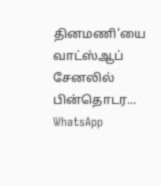தினமணி'யை வாட்ஸ்ஆப் சேனலில் பின்தொடர... WhatsApp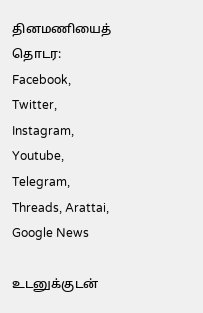தினமணியைத் தொடர: Facebook, Twitter, Instagram, Youtube, Telegram, Threads, Arattai, Google News

உடனுக்குடன்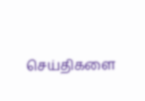செய்திகளை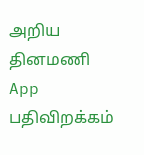அறிய தினமணி App பதிவிறக்கம்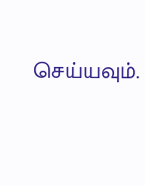செய்யவும்.